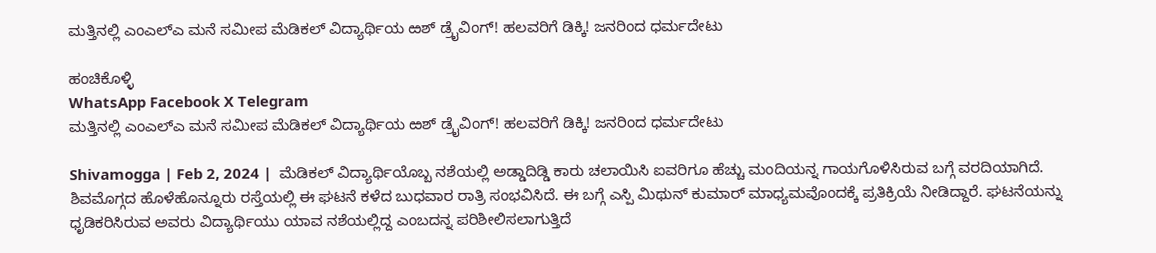ಮತ್ತಿನಲ್ಲಿ ಎಂಎಲ್ಎ ಮನೆ ಸಮೀಪ ಮೆಡಿಕಲ್ ವಿದ್ಯಾರ್ಥಿಯ ಱಶ್ ಡ್ರೈವಿಂಗ್! ಹಲವರಿಗೆ ಡಿಕ್ಕಿ! ಜನರಿಂದ ಧರ್ಮದೇಟು

ಹಂಚಿಕೊಳ್ಳಿ
WhatsApp Facebook X Telegram
ಮತ್ತಿನಲ್ಲಿ ಎಂಎಲ್ಎ ಮನೆ ಸಮೀಪ ಮೆಡಿಕಲ್ ವಿದ್ಯಾರ್ಥಿಯ ಱಶ್ ಡ್ರೈವಿಂಗ್! ಹಲವರಿಗೆ ಡಿಕ್ಕಿ! ಜನರಿಂದ ಧರ್ಮದೇಟು

Shivamogga | Feb 2, 2024 |  ಮೆಡಿಕಲ್ ವಿದ್ಯಾರ್ಥಿಯೊಬ್ಬ ನಶೆಯಲ್ಲಿ ಅಡ್ಡಾದಿಡ್ಡಿ ಕಾರು ಚಲಾಯಿಸಿ ಐವರಿಗೂ ಹೆಚ್ಚು ಮಂದಿಯನ್ನ ಗಾಯಗೊಳಿಸಿರುವ ಬಗ್ಗೆ ವರದಿಯಾಗಿದೆ. ಶಿವಮೊಗ್ಗದ ಹೊಳೆಹೊನ್ನೂರು ರಸ್ತೆಯಲ್ಲಿ ಈ ಘಟನೆ ಕಳೆದ ಬುಧವಾರ ರಾತ್ರಿ ಸಂಭವಿಸಿದೆ. ಈ ಬಗ್ಗೆ ಎಸ್ಪಿ ಮಿಥುನ್ ಕುಮಾರ್ ಮಾಧ್ಯಮವೊಂದಕ್ಕೆ ಪ್ರತಿಕ್ರಿಯೆ ನೀಡಿದ್ದಾರೆ. ಘಟನೆಯನ್ನು ಧೃಡಿಕರಿಸಿರುವ ಅವರು ವಿದ್ಯಾರ್ಥಿಯು ಯಾವ ನಶೆಯಲ್ಲಿದ್ದ ಎಂಬದನ್ನ ಪರಿಶೀಲಿಸಲಾಗುತ್ತಿದೆ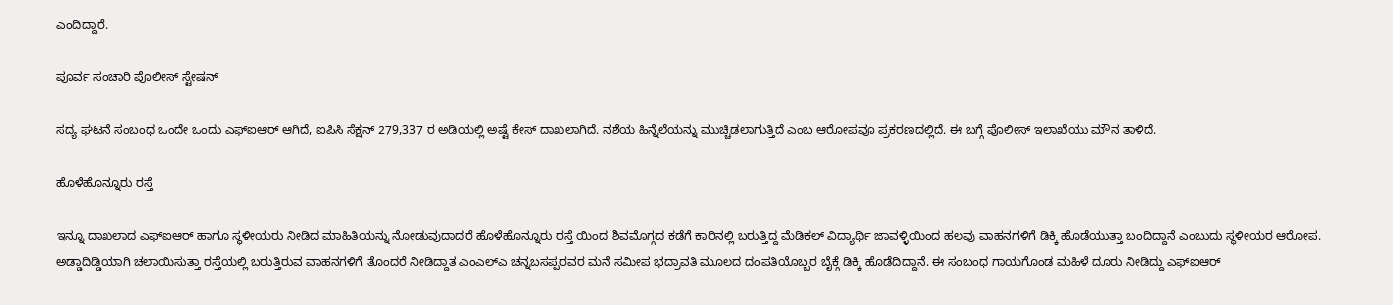ಎಂದಿದ್ದಾರೆ.

ಪೂರ್ವ ಸಂಚಾರಿ ಪೊಲೀಸ್ ಸ್ಟೇಷನ್

ಸದ್ಯ ಘಟನೆ ಸಂಬಂಧ ಒಂದೇ ಒಂದು ಎಫ್ಐಆರ್ ಆಗಿದೆ, ಐಪಿಸಿ ಸೆಕ್ಷನ್ 279,337 ರ ಅಡಿಯಲ್ಲಿ ಅಷ್ಟೆ ಕೇಸ್ ದಾಖಲಾಗಿದೆ. ನಶೆಯ ಹಿನ್ನೆಲೆಯನ್ನು ಮುಚ್ಚಿಡಲಾಗುತ್ತಿದೆ ಎಂಬ ಆರೋಪವೂ ಪ್ರಕರಣದಲ್ಲಿದೆ. ಈ ಬಗ್ಗೆ ಪೊಲೀಸ್ ಇಲಾಖೆಯು ಮೌನ ತಾಳಿದೆ.

ಹೊಳೆಹೊನ್ನೂರು ರಸ್ತೆ

ಇನ್ನೂ ದಾಖಲಾದ ಎಫ್ಐಆರ್ ಹಾಗೂ ಸ್ಥಳೀಯರು ನೀಡಿದ ಮಾಹಿತಿಯನ್ನು ನೋಡುವುದಾದರೆ ಹೊಳೆಹೊನ್ನೂರು ರಸ್ತೆ ಯಿಂದ ಶಿವಮೊಗ್ಗದ ಕಡೆಗೆ ಕಾರಿನಲ್ಲಿ ಬರುತ್ತಿದ್ದ ಮೆಡಿಕಲ್ ವಿದ್ಯಾರ್ಥಿ ಜಾವಳ್ಳಿಯಿಂದ ಹಲವು ವಾಹನಗಳಿಗೆ ಡಿಕ್ಕಿ ಹೊಡೆಯುತ್ತಾ ಬಂದಿದ್ದಾನೆ ಎಂಬುದು ಸ್ಥಳೀಯರ ಆರೋಪ. ಅಡ್ಡಾದಿಡ್ಡಿಯಾಗಿ ಚಲಾಯಿಸುತ್ತಾ ರಸ್ತೆಯಲ್ಲಿ ಬರುತ್ತಿರುವ ವಾಹನಗಳಿಗೆ ತೊಂದರೆ ನೀಡಿದ್ದಾತ ಎಂಎಲ್ಎ ಚನ್ನಬಸಪ್ಪರವರ ಮನೆ ಸಮೀಪ ಭದ್ರಾವತಿ ಮೂಲದ ದಂಪತಿಯೊಬ್ಬರ ಬೈಕ್ಗೆ ಡಿಕ್ಕಿ ಹೊಡೆದಿದ್ದಾನೆ. ಈ ಸಂಬಂಧ ಗಾಯಗೊಂಡ ಮಹಿಳೆ ದೂರು ನೀಡಿದ್ದು ಎಫ್ಐಆರ್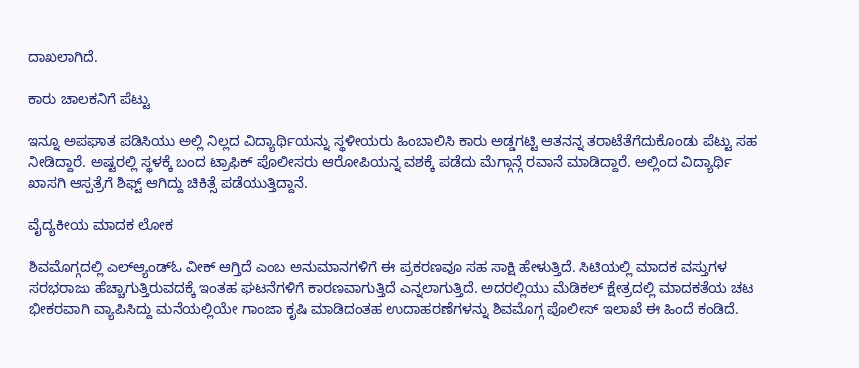ದಾಖಲಾಗಿದೆ.

ಕಾರು ಚಾಲಕನಿಗೆ ಪೆಟ್ಟು

ಇನ್ನೂ ಅಪಘಾತ ಪಡಿಸಿಯು ಅಲ್ಲಿ ನಿಲ್ಲದ ವಿದ್ಯಾರ್ಥಿಯನ್ನು ಸ್ಥಳೀಯರು ಹಿಂಬಾಲಿಸಿ ಕಾರು ಅಡ್ಡಗಟ್ಟಿ ಆತನನ್ನ ತರಾಟೆತೆಗೆದುಕೊಂಡು ಪೆಟ್ಟು ಸಹ ನೀಡಿದ್ದಾರೆ. ಅಷ್ಟರಲ್ಲಿ ಸ್ಥಳಕ್ಕೆ ಬಂದ ಟ್ರಾಫಿಕ್ ಪೊಲೀಸರು ಆರೋಪಿಯನ್ನ ವಶಕ್ಕೆ ಪಡೆದು ಮೆಗ್ಗಾನ್ಗೆ ರವಾನೆ ಮಾಡಿದ್ದಾರೆ. ಅಲ್ಲಿಂದ ವಿದ್ಯಾರ್ಥಿ ಖಾಸಗಿ ಆಸ್ಪತ್ರೆಗೆ ಶಿಫ್ಟ್ ಆಗಿದ್ದು ಚಿಕಿತ್ಸೆ ಪಡೆಯುತ್ತಿದ್ದಾನೆ.

ವೈದ್ಯಕೀಯ ಮಾದಕ ಲೋಕ

ಶಿವಮೊಗ್ಗದಲ್ಲಿ ಎಲ್ಆ್ಯಂಡ್ಓ ವೀಕ್ ಆಗ್ತಿದೆ ಎಂಬ ಅನುಮಾನಗಳಿಗೆ ಈ ಪ್ರಕರಣವೂ ಸಹ ಸಾಕ್ಷಿ ಹೇಳುತ್ತಿದೆ. ಸಿಟಿಯಲ್ಲಿ ಮಾದಕ ವಸ್ತುಗಳ ಸರಭರಾಜು ಹೆಚ್ಚಾಗುತ್ತಿರುವದಕ್ಕೆ ಇಂತಹ ಘಟನೆಗಳಿಗೆ ಕಾರಣವಾಗುತ್ತಿದೆ ಎನ್ನಲಾಗುತ್ತಿದೆ. ಅದರಲ್ಲಿಯು ಮೆಡಿಕಲ್ ಕ್ಷೇತ್ರದಲ್ಲಿ ಮಾದಕತೆಯ ಚಟ ಭೀಕರವಾಗಿ ವ್ಯಾಪಿಸಿದ್ದು ಮನೆಯಲ್ಲಿಯೇ ಗಾಂಜಾ ಕೃಷಿ ಮಾಡಿದಂತಹ ಉದಾಹರಣೆಗಳನ್ನು ಶಿವಮೊಗ್ಗ ಪೊಲೀಸ್ ಇಲಾಖೆ ಈ ಹಿಂದೆ ಕಂಡಿದೆ.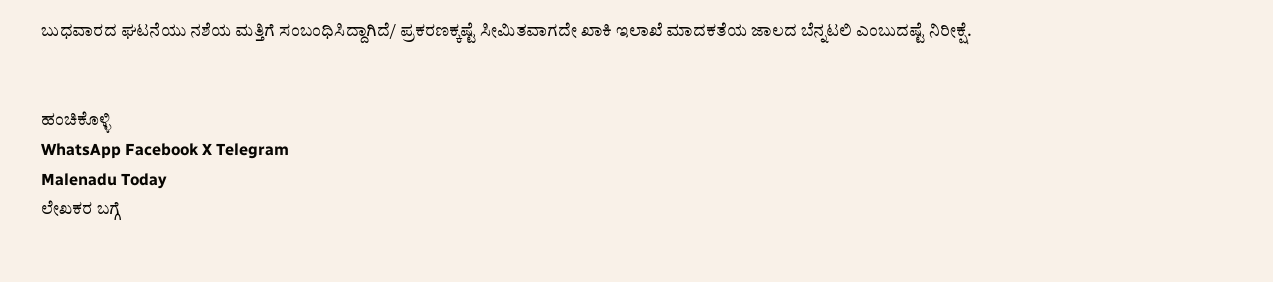ಬುಧವಾರದ ಘಟನೆಯು ನಶೆಯ ಮತ್ತಿಗೆ ಸಂಬಂಧಿಸಿದ್ದಾಗಿದೆ/ ಪ್ರಕರಣಕ್ಕಷ್ಟೆ ಸೀಮಿತವಾಗದೇ ಖಾಕಿ ಇಲಾಖೆ ಮಾದಕತೆಯ ಜಾಲದ ಬೆನ್ನಟಲಿ ಎಂಬುದಷ್ಟೆ ನಿರೀಕ್ಷೆ.


ಹಂಚಿಕೊಳ್ಳಿ
WhatsApp Facebook X Telegram
Malenadu Today
ಲೇಖಕರ ಬಗ್ಗೆ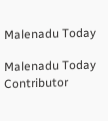Malenadu Today

Malenadu Today Contributor